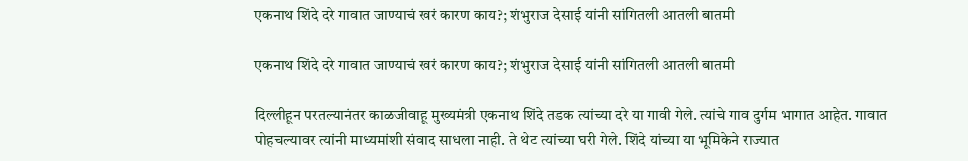एकनाथ शिंदे दरे गावात जाण्याचं खरं कारण काय?; शंभुराज देसाई यांनी सांगितली आतली बातमी

एकनाथ शिंदे दरे गावात जाण्याचं खरं कारण काय?; शंभुराज देसाई यांनी सांगितली आतली बातमी

दिल्लीहून परतल्यानंतर काळजीवाहू मुख्यमंत्री एकनाथ शिंदे तडक त्यांच्या दरे या गावी गेले. त्यांचे गाव दुर्गम भागात आहेत. गावात पोहचल्यावर त्यांनी माध्यमांशी संवाद साधला नाही. ते थेट त्यांच्या घरी गेले. शिंदे यांच्या या भूमिकेने राज्यात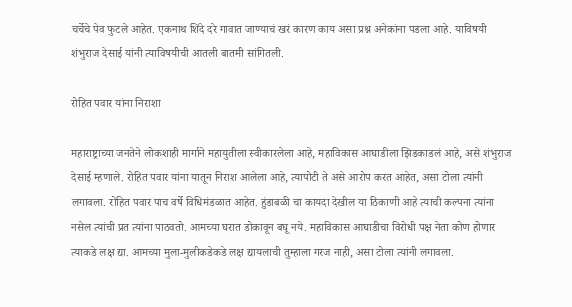चर्चेचे पेव फुटले आहेत. एकनाथ शिंदे दरे गावात जाण्याचं खरं कारण काय असा प्रश्न अनेकांना पडला आहे. याविषयी शंभुराज देसाई यांनी त्याविषयीची आतली बातमी सांगितली.

रोहित पवार यांना निराशा

महाराष्ट्राच्या जनतेने लोकशाही मार्गाने महायुतीला स्वीकारलेला आहे, महाविकास आघाडीला झिडकाडलं आहे, असे शंभुराज देसाई म्हणाले. रोहित पवार यांना यातून निराश आलेला आहे, त्यापोटी ते असे आरोप करत आहेत, असा टोला त्यांनी लगावला. रोहित पवार पाच वर्षे विधिमंडळात आहेत. हुंडाबळी चा कायदा देखील या ठिकाणी आहे त्याची कल्पना त्यांना नसेल त्यांची प्रत त्यांना पाठवतो. आमच्या घरात डोकावून बघू नये. महाविकास आघाडीचा विरोधी पक्ष नेता कोण होणार त्याकडे लक्ष द्या. आमच्या मुला-मुलीकडेकडे लक्ष द्यायलाची तुम्हाला गरज नाही, असा टोला त्यांनी लगावला.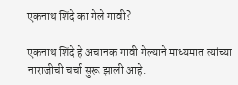एकनाथ शिंदे का गेले गावी?

एकनाथ शिंदे हे अचानक गावी गेल्याने माध्यमात त्यांच्या नाराजीची चर्चा सुरू झाली आहे.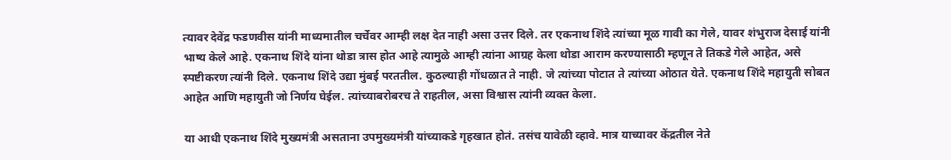त्यावर देवेंद्र फडणवीस यांनी माध्यमातील चर्चेवर आम्ही लक्ष देत नाही असा उत्तर दिले. तर एकनाथ शिंदे त्यांच्या मूळ गावी का गेले, यावर शंभुराज देसाई यांनी भाष्य केले आहे. एकनाथ शिंदे यांना थोडा त्रास होत आहे त्यामुळे आम्ही त्यांना आग्रह केला थोडा आराम करण्यासाठी म्हणून ते तिकडे गेले आहेत, असे स्पष्टीकरण त्यांनी दिले. एकनाथ शिंदे उद्या मुंबई परततील. कुठल्याही गोंधळात ते नाही. जे त्यांच्या पोटात ते त्यांच्या ओठात येते. एकनाथ शिंदे महायुती सोबत आहेत आणि महायुती जो निर्णय घेईल. त्यांच्याबरोबरच ते राहतील, असा विश्वास त्यांनी व्यक्त केला.

या आधी एकनाथ शिंदे मुख्यमंत्री असताना उपमुख्यमंत्री यांच्याकडे गृहखात होतं. तसंच यावेळी व्हावे. मात्र याच्यावर केंद्रतील नेते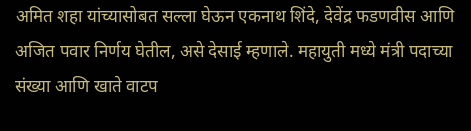अमित शहा यांच्यासोबत सल्ला घेऊन एकनाथ शिंदे, देवेंद्र फडणवीस आणि अजित पवार निर्णय घेतील, असे देसाई म्हणाले. महायुती मध्ये मंत्री पदाच्या संख्या आणि खाते वाटप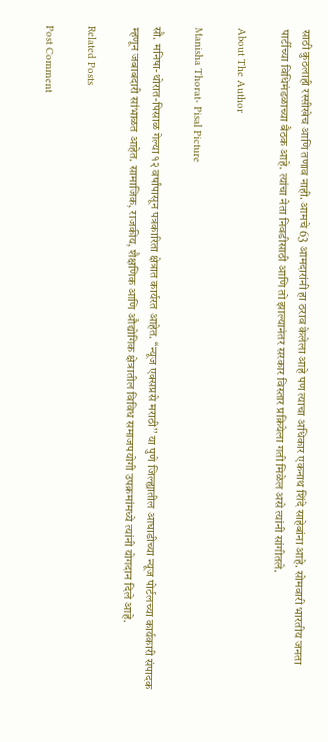साठी कुठलाही रस्सीखेच आणि तणाव नाही. आमचे 63 आमदारांनी हा ठराव केलेला आहे पण त्याचा अधिकार एकनाथ शिंदे साहेबांना आहे. सोमवारी भारतीय जनता पार्टीच्या विधिमंडळाच्या बैठक आहे. त्यांचा नेता निवडीसाठी आणि तो झाल्यानंतर सरकार विस्तार प्रक्रियेला गती मिळेल असे त्यांनी सांगीतले.

About The Author

Manisha Thorat- Pisal Picture

सौ. मनिषा-थोरात-पिसाळ गेल्या १२ वर्षांपासून पत्रकारिता क्षेत्रात कार्यरत आहेत. ‘‘न्यूज एक्सप्रसे मराठी’’ या पुणे जिल्ह्यातील आघाडीच्या न्यूज पोर्टलच्या कार्यकारी संपादक म्हणून जबाबदारी सांभाळत आहेत. सामाजिक, राजकीय, शैक्षणिक आणि औद्योगिक क्षेत्रातील विविध समाजपयोगी उपक्रमांमध्ये त्यांनी योगदान दिले आहे.

Related Posts

Post Comment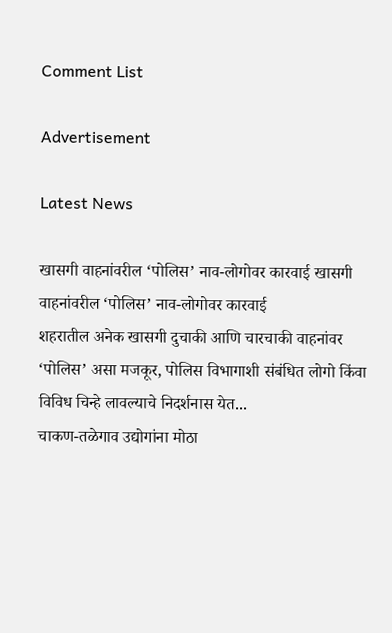Comment List

Advertisement

Latest News

खासगी वाहनांवरील ‘पोलिस’ नाव-लोगोवर कारवाई खासगी वाहनांवरील ‘पोलिस’ नाव-लोगोवर कारवाई
शहरातील अनेक खासगी दुचाकी आणि चारचाकी वाहनांवर ‘पोलिस’ असा मजकूर, पोलिस विभागाशी संबंधित लोगो किंवा विविध चिन्हे लावल्याचे निदर्शनास येत...
चाकण-तळेगाव उद्योगांना मोठा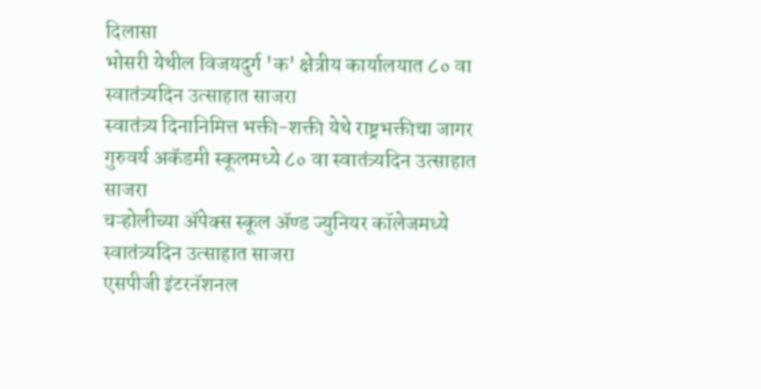दिलासा
भोसरी येथील विजयदुर्ग 'क' क्षेत्रीय कार्यालयात ८० वा स्वातंत्र्यदिन उत्साहात साजरा
स्वातंत्र्य दिनानिमित्त भक्ती-शक्ती येथे राष्ट्रभक्तीचा जागर
गुरुवर्य अकॅडमी स्कूलमध्ये ८० वा स्वातंत्र्यदिन उत्साहात साजरा
चऱ्होलीच्या अ‍ॅपेक्स स्कूल अ‍ॅण्ड ज्युनियर कॉलेजमध्ये स्वातंत्र्यदिन उत्साहात साजरा
एसपीजी इंटरनॅशनल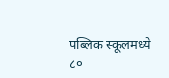पब्लिक स्कूलमध्ये ८०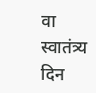वा स्वातंत्र्य दिन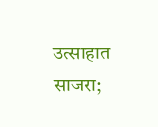उत्साहात साजरा;